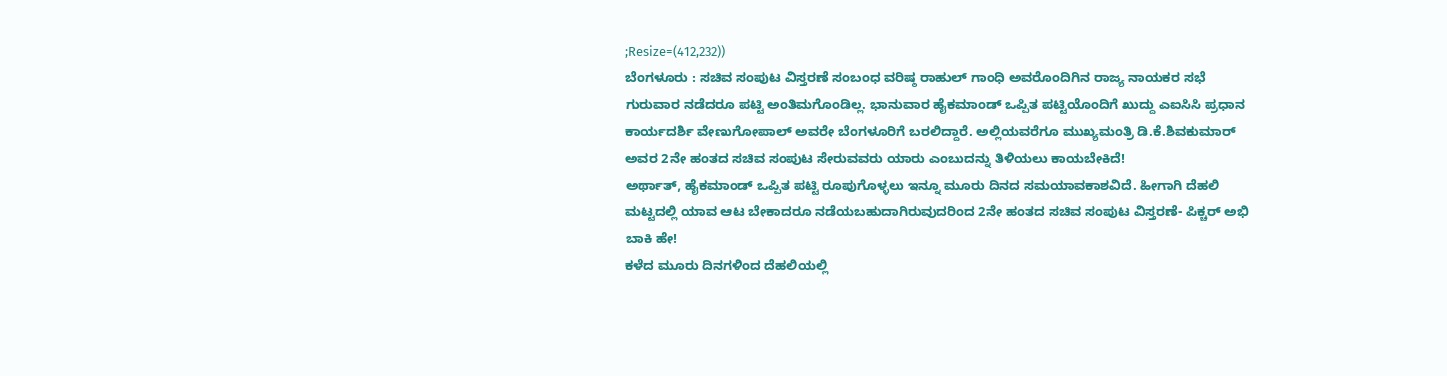;Resize=(412,232))
ಬೆಂಗಳೂರು : ಸಚಿವ ಸಂಪುಟ ವಿಸ್ತರಣೆ ಸಂಬಂಧ ವರಿಷ್ಠ ರಾಹುಲ್ ಗಾಂಧಿ ಅವರೊಂದಿಗಿನ ರಾಜ್ಯ ನಾಯಕರ ಸಭೆ ಗುರುವಾರ ನಡೆದರೂ ಪಟ್ಟಿ ಅಂತಿಮಗೊಂಡಿಲ್ಲ. ಭಾನುವಾರ ಹೈಕಮಾಂಡ್ ಒಪ್ಪಿತ ಪಟ್ಟಿಯೊಂದಿಗೆ ಖುದ್ದು ಎಐಸಿಸಿ ಪ್ರಧಾನ ಕಾರ್ಯದರ್ಶಿ ವೇಣುಗೋಪಾಲ್ ಅವರೇ ಬೆಂಗಳೂರಿಗೆ ಬರಲಿದ್ದಾರೆ. ಅಲ್ಲಿಯವರೆಗೂ ಮುಖ್ಯಮಂತ್ರಿ ಡಿ.ಕೆ.ಶಿವಕುಮಾರ್ ಅವರ 2ನೇ ಹಂತದ ಸಚಿವ ಸಂಪುಟ ಸೇರುವವರು ಯಾರು ಎಂಬುದನ್ನು ತಿಳಿಯಲು ಕಾಯಬೇಕಿದೆ!
ಅರ್ಥಾತ್, ಹೈಕಮಾಂಡ್ ಒಪ್ಪಿತ ಪಟ್ಟಿ ರೂಪುಗೊಳ್ಳಲು ಇನ್ನೂ ಮೂರು ದಿನದ ಸಮಯಾವಕಾಶವಿದೆ. ಹೀಗಾಗಿ ದೆಹಲಿ ಮಟ್ಟದಲ್ಲಿ ಯಾವ ಆಟ ಬೇಕಾದರೂ ನಡೆಯಬಹುದಾಗಿರುವುದರಿಂದ 2ನೇ ಹಂತದ ಸಚಿವ ಸಂಪುಟ ವಿಸ್ತರಣೆ- ಪಿಕ್ಚರ್ ಅಭಿ ಬಾಕಿ ಹೇ!
ಕಳೆದ ಮೂರು ದಿನಗಳಿಂದ ದೆಹಲಿಯಲ್ಲಿ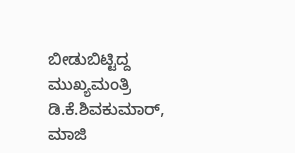ಬೀಡುಬಿಟ್ಟಿದ್ದ ಮುಖ್ಯಮಂತ್ರಿ ಡಿ.ಕೆ.ಶಿವಕುಮಾರ್, ಮಾಜಿ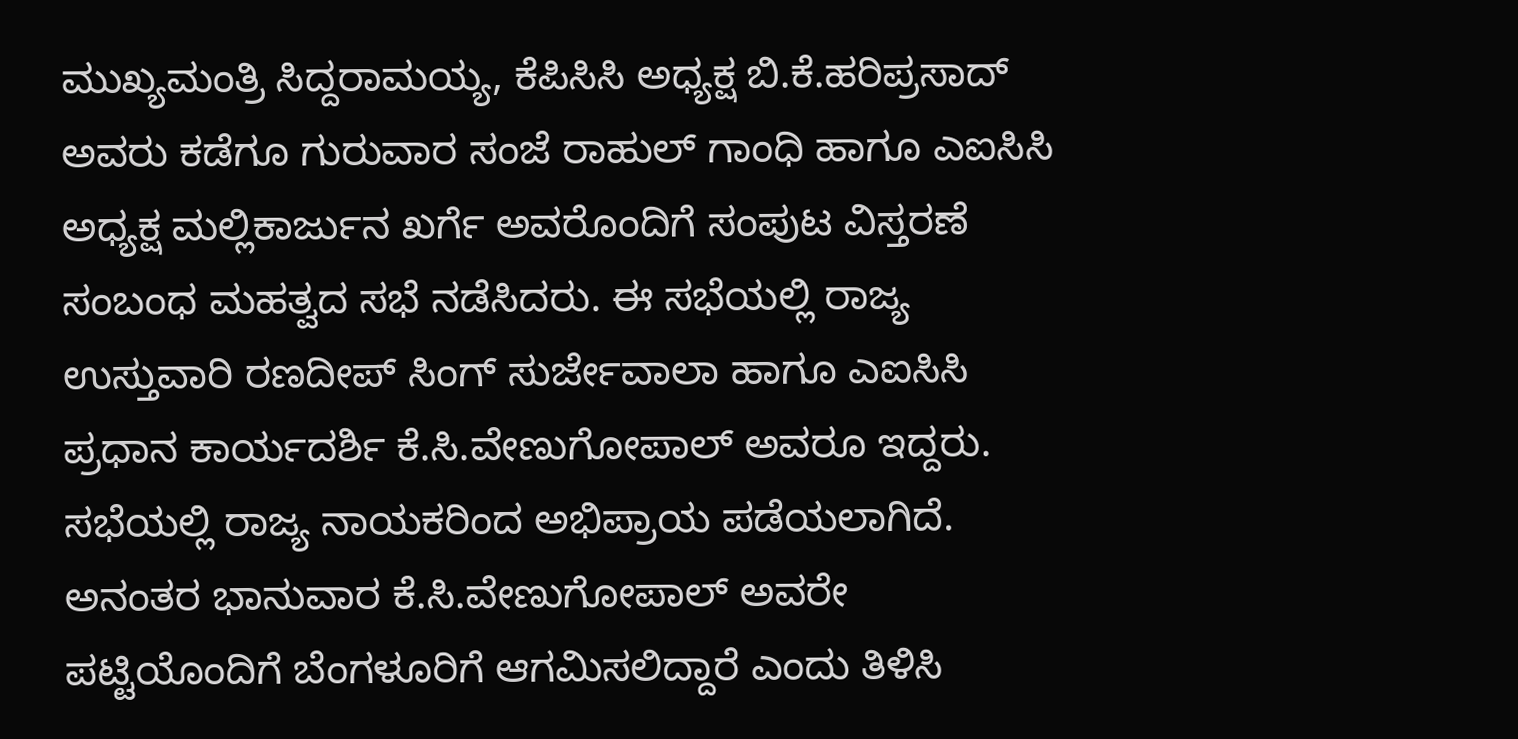ಮುಖ್ಯಮಂತ್ರಿ ಸಿದ್ದರಾಮಯ್ಯ, ಕೆಪಿಸಿಸಿ ಅಧ್ಯಕ್ಷ ಬಿ.ಕೆ.ಹರಿಪ್ರಸಾದ್ ಅವರು ಕಡೆಗೂ ಗುರುವಾರ ಸಂಜೆ ರಾಹುಲ್ ಗಾಂಧಿ ಹಾಗೂ ಎಐಸಿಸಿ ಅಧ್ಯಕ್ಷ ಮಲ್ಲಿಕಾರ್ಜುನ ಖರ್ಗೆ ಅವರೊಂದಿಗೆ ಸಂಪುಟ ವಿಸ್ತರಣೆ ಸಂಬಂಧ ಮಹತ್ವದ ಸಭೆ ನಡೆಸಿದರು. ಈ ಸಭೆಯಲ್ಲಿ ರಾಜ್ಯ ಉಸ್ತುವಾರಿ ರಣದೀಪ್ ಸಿಂಗ್ ಸುರ್ಜೇವಾಲಾ ಹಾಗೂ ಎಐಸಿಸಿ ಪ್ರಧಾನ ಕಾರ್ಯದರ್ಶಿ ಕೆ.ಸಿ.ವೇಣುಗೋಪಾಲ್ ಅವರೂ ಇದ್ದರು.
ಸಭೆಯಲ್ಲಿ ರಾಜ್ಯ ನಾಯಕರಿಂದ ಅಭಿಪ್ರಾಯ ಪಡೆಯಲಾಗಿದೆ. ಅನಂತರ ಭಾನುವಾರ ಕೆ.ಸಿ.ವೇಣುಗೋಪಾಲ್ ಅವರೇ ಪಟ್ಟಿಯೊಂದಿಗೆ ಬೆಂಗಳೂರಿಗೆ ಆಗಮಿಸಲಿದ್ದಾರೆ ಎಂದು ತಿಳಿಸಿ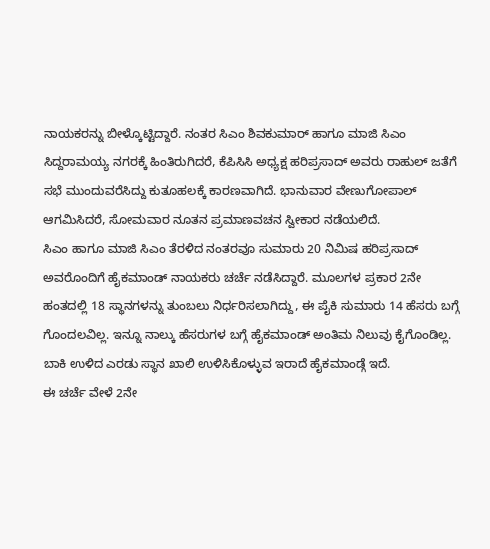ನಾಯಕರನ್ನು ಬೀಳ್ಕೊಟ್ಟಿದ್ದಾರೆ. ನಂತರ ಸಿಎಂ ಶಿವಕುಮಾರ್ ಹಾಗೂ ಮಾಜಿ ಸಿಎಂ ಸಿದ್ದರಾಮಯ್ಯ ನಗರಕ್ಕೆ ಹಿಂತಿರುಗಿದರೆ, ಕೆಪಿಸಿಸಿ ಅಧ್ಯಕ್ಷ ಹರಿಪ್ರಸಾದ್ ಅವರು ರಾಹುಲ್ ಜತೆಗೆ ಸಭೆ ಮುಂದುವರೆಸಿದ್ದು ಕುತೂಹಲಕ್ಕೆ ಕಾರಣವಾಗಿದೆ. ಭಾನುವಾರ ವೇಣುಗೋಪಾಲ್ ಆಗಮಿಸಿದರೆ, ಸೋಮವಾರ ನೂತನ ಪ್ರಮಾಣವಚನ ಸ್ವೀಕಾರ ನಡೆಯಲಿದೆ.
ಸಿಎಂ ಹಾಗೂ ಮಾಜಿ ಸಿಎಂ ತೆರಳಿದ ನಂತರವೂ ಸುಮಾರು 20 ನಿಮಿಷ ಹರಿಪ್ರಸಾದ್ ಅವರೊಂದಿಗೆ ಹೈಕಮಾಂಡ್ ನಾಯಕರು ಚರ್ಚೆ ನಡೆಸಿದ್ದಾರೆ. ಮೂಲಗಳ ಪ್ರಕಾರ 2ನೇ ಹಂತದಲ್ಲಿ 18 ಸ್ಥಾನಗಳನ್ನು ತುಂಬಲು ನಿರ್ಧರಿಸಲಾಗಿದ್ದು, ಈ ಪೈಕಿ ಸುಮಾರು 14 ಹೆಸರು ಬಗ್ಗೆ ಗೊಂದಲವಿಲ್ಲ. ಇನ್ನೂ ನಾಲ್ಕು ಹೆಸರುಗಳ ಬಗ್ಗೆ ಹೈಕಮಾಂಡ್ ಅಂತಿಮ ನಿಲುವು ಕೈಗೊಂಡಿಲ್ಲ. ಬಾಕಿ ಉಳಿದ ಎರಡು ಸ್ಥಾನ ಖಾಲಿ ಉಳಿಸಿಕೊಳ್ಳುವ ಇರಾದೆ ಹೈಕಮಾಂಡ್ಗೆ ಇದೆ.
ಈ ಚರ್ಚೆ ವೇಳೆ 2ನೇ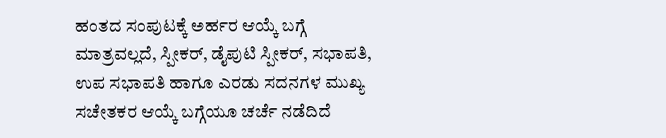ಹಂತದ ಸಂಪುಟಕ್ಕೆ ಅರ್ಹರ ಆಯ್ಕೆ ಬಗ್ಗೆ ಮಾತ್ರವಲ್ಲದೆ, ಸ್ಪೀಕರ್, ಡೈಪುಟಿ ಸ್ಪೀಕರ್, ಸಭಾಪತಿ, ಉಪ ಸಭಾಪತಿ ಹಾಗೂ ಎರಡು ಸದನಗಳ ಮುಖ್ಯ ಸಚೇತಕರ ಆಯ್ಕೆ ಬಗ್ಗೆಯೂ ಚರ್ಚೆ ನಡೆದಿದೆ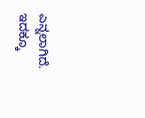ಎನ್ನಲಾಗಿದೆ.
ಇದಕ್ಕೂ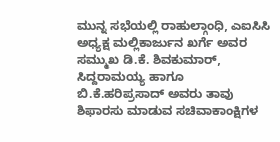ಮುನ್ನ ಸಭೆಯಲ್ಲಿ ರಾಹುಲ್ಗಾಂಧಿ, ಎಐಸಿಸಿ ಅಧ್ಯಕ್ಷ ಮಲ್ಲಿಕಾರ್ಜುನ ಖರ್ಗೆ ಅವರ ಸಮ್ಮುಖ ಡಿ.ಕೆ. ಶಿವಕುಮಾರ್, ಸಿದ್ದರಾಮಯ್ಯ ಹಾಗೂ ಬಿ.ಕೆ.ಹರಿಪ್ರಸಾದ್ ಅವರು ತಾವು ಶಿಫಾರಸು ಮಾಡುವ ಸಚಿವಾಕಾಂಕ್ಷಿಗಳ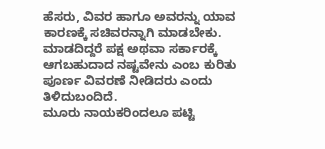ಹೆಸರು, ವಿವರ ಹಾಗೂ ಅವರನ್ನು ಯಾವ ಕಾರಣಕ್ಕೆ ಸಚಿವರನ್ನಾಗಿ ಮಾಡಬೇಕು. ಮಾಡದಿದ್ದರೆ ಪಕ್ಷ ಅಥವಾ ಸರ್ಕಾರಕ್ಕೆ ಆಗಬಹುದಾದ ನಷ್ಟವೇನು ಎಂಬ ಕುರಿತು ಪೂರ್ಣ ವಿವರಣೆ ನೀಡಿದರು ಎಂದು ತಿಳಿದುಬಂದಿದೆ.
ಮೂರು ನಾಯಕರಿಂದಲೂ ಪಟ್ಟಿ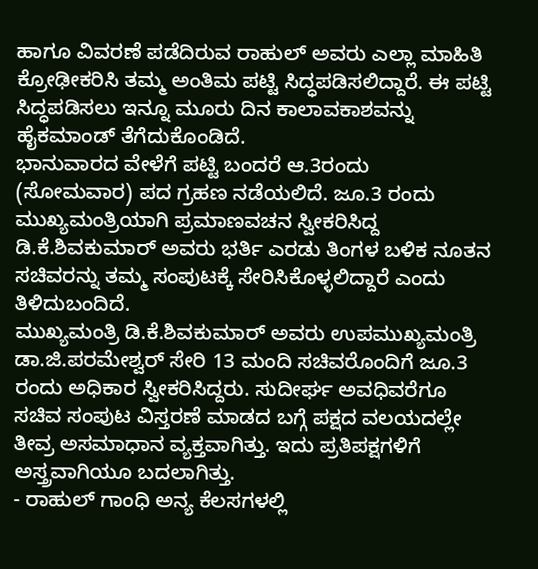ಹಾಗೂ ವಿವರಣೆ ಪಡೆದಿರುವ ರಾಹುಲ್ ಅವರು ಎಲ್ಲಾ ಮಾಹಿತಿ ಕ್ರೋಢೀಕರಿಸಿ ತಮ್ಮ ಅಂತಿಮ ಪಟ್ಟಿ ಸಿದ್ಧಪಡಿಸಲಿದ್ದಾರೆ. ಈ ಪಟ್ಟಿ ಸಿದ್ಧಪಡಿಸಲು ಇನ್ನೂ ಮೂರು ದಿನ ಕಾಲಾವಕಾಶವನ್ನು ಹೈಕಮಾಂಡ್ ತೆಗೆದುಕೊಂಡಿದೆ.
ಭಾನುವಾರದ ವೇಳೆಗೆ ಪಟ್ಟಿ ಬಂದರೆ ಆ.3ರಂದು (ಸೋಮವಾರ) ಪದ ಗ್ರಹಣ ನಡೆಯಲಿದೆ. ಜೂ.3 ರಂದು ಮುಖ್ಯಮಂತ್ರಿಯಾಗಿ ಪ್ರಮಾಣವಚನ ಸ್ವೀಕರಿಸಿದ್ದ ಡಿ.ಕೆ.ಶಿವಕುಮಾರ್ ಅವರು ಭರ್ತಿ ಎರಡು ತಿಂಗಳ ಬಳಿಕ ನೂತನ ಸಚಿವರನ್ನು ತಮ್ಮ ಸಂಪುಟಕ್ಕೆ ಸೇರಿಸಿಕೊಳ್ಳಲಿದ್ದಾರೆ ಎಂದು ತಿಳಿದುಬಂದಿದೆ.
ಮುಖ್ಯಮಂತ್ರಿ ಡಿ.ಕೆ.ಶಿವಕುಮಾರ್ ಅವರು ಉಪಮುಖ್ಯಮಂತ್ರಿ ಡಾ.ಜಿ.ಪರಮೇಶ್ವರ್ ಸೇರಿ 13 ಮಂದಿ ಸಚಿವರೊಂದಿಗೆ ಜೂ.3 ರಂದು ಅಧಿಕಾರ ಸ್ವೀಕರಿಸಿದ್ದರು. ಸುದೀರ್ಘ ಅವಧಿವರೆಗೂ ಸಚಿವ ಸಂಪುಟ ವಿಸ್ತರಣೆ ಮಾಡದ ಬಗ್ಗೆ ಪಕ್ಷದ ವಲಯದಲ್ಲೇ ತೀವ್ರ ಅಸಮಾಧಾನ ವ್ಯಕ್ತವಾಗಿತ್ತು. ಇದು ಪ್ರತಿಪಕ್ಷಗಳಿಗೆ ಅಸ್ತ್ರವಾಗಿಯೂ ಬದಲಾಗಿತ್ತು.
- ರಾಹುಲ್ ಗಾಂಧಿ ಅನ್ಯ ಕೆಲಸಗಳಲ್ಲಿ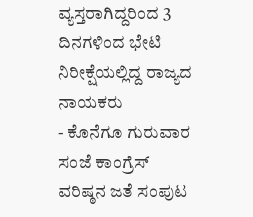ವ್ಯಸ್ತರಾಗಿದ್ದರಿಂದ 3 ದಿನಗಳಿಂದ ಭೇಟಿ ನಿರೀಕ್ಷೆಯಲ್ಲಿದ್ದ ರಾಜ್ಯದ ನಾಯಕರು
- ಕೊನೆಗೂ ಗುರುವಾರ ಸಂಜೆ ಕಾಂಗ್ರೆಸ್ ವರಿಷ್ಠನ ಜತೆ ಸಂಪುಟ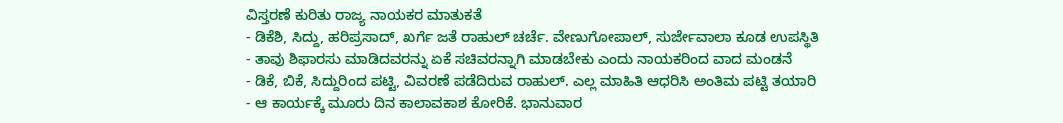ವಿಸ್ತರಣೆ ಕುರಿತು ರಾಜ್ಯ ನಾಯಕರ ಮಾತುಕತೆ
- ಡಿಕೆಶಿ, ಸಿದ್ದು, ಹರಿಪ್ರಸಾದ್, ಖರ್ಗೆ ಜತೆ ರಾಹುಲ್ ಚರ್ಚೆ. ವೇಣುಗೋಪಾಲ್, ಸುರ್ಜೇವಾಲಾ ಕೂಡ ಉಪಸ್ಥಿತಿ
- ತಾವು ಶಿಫಾರಸು ಮಾಡಿದವರನ್ನು ಏಕೆ ಸಚಿವರನ್ನಾಗಿ ಮಾಡಬೇಕು ಎಂದು ನಾಯಕರಿಂದ ವಾದ ಮಂಡನೆ
- ಡಿಕೆ, ಬಿಕೆ, ಸಿದ್ದುರಿಂದ ಪಟ್ಟಿ, ವಿವರಣೆ ಪಡೆದಿರುವ ರಾಹುಲ್. ಎಲ್ಲ ಮಾಹಿತಿ ಆಧರಿಸಿ ಅಂತಿಮ ಪಟ್ಟಿ ತಯಾರಿ
- ಆ ಕಾರ್ಯಕ್ಕೆ ಮೂರು ದಿನ ಕಾಲಾವಕಾಶ ಕೋರಿಕೆ. ಭಾನುವಾರ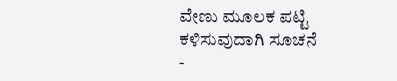ವೇಣು ಮೂಲಕ ಪಟ್ಟಿ ಕಳಿಸುವುದಾಗಿ ಸೂಚನೆ
-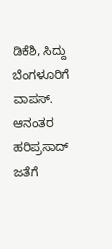ಡಿಕೆಶಿ, ಸಿದ್ದು ಬೆಂಗಳೂರಿಗೆ ವಾಪಸ್. ಆನಂತರ ಹರಿಪ್ರಸಾದ್ ಜತೆಗೆ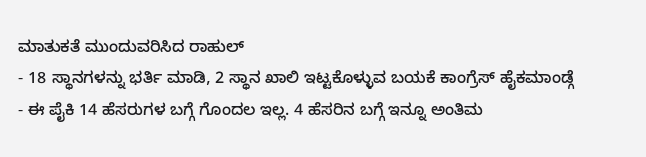ಮಾತುಕತೆ ಮುಂದುವರಿಸಿದ ರಾಹುಲ್
- 18 ಸ್ಥಾನಗಳನ್ನು ಭರ್ತಿ ಮಾಡಿ, 2 ಸ್ಥಾನ ಖಾಲಿ ಇಟ್ಟಕೊಳ್ಳುವ ಬಯಕೆ ಕಾಂಗ್ರೆಸ್ ಹೈಕಮಾಂಡ್ಗೆ
- ಈ ಪೈಕಿ 14 ಹೆಸರುಗಳ ಬಗ್ಗೆ ಗೊಂದಲ ಇಲ್ಲ. 4 ಹೆಸರಿನ ಬಗ್ಗೆ ಇನ್ನೂ ಅಂತಿಮ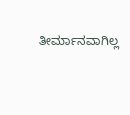ತೀರ್ಮಾನವಾಗಿಲ್ಲ